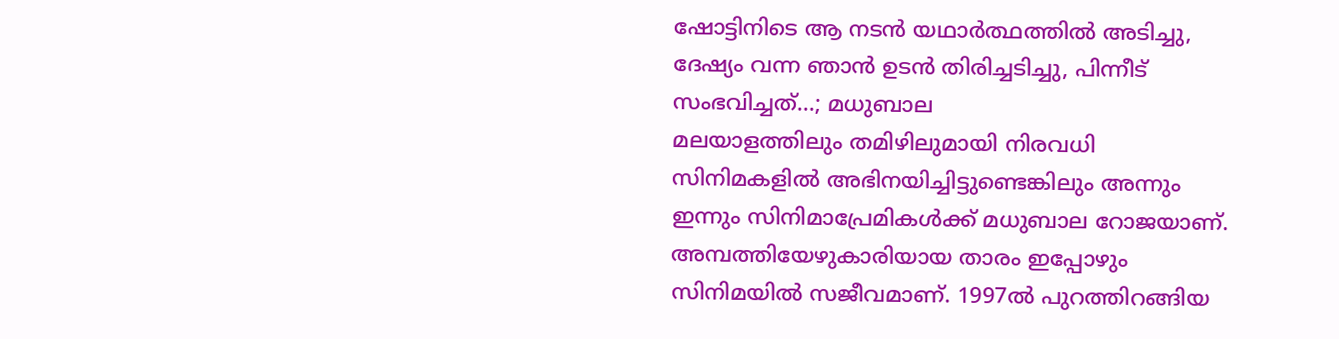ഷോട്ടിനിടെ ആ നടൻ യഥാർത്ഥത്തിൽ അടിച്ചു, ദേഷ്യം വന്ന ഞാൻ ഉടൻ തിരിച്ചടിച്ചു, പിന്നീട് സംഭവിച്ചത്...; മധുബാല
മലയാളത്തിലും തമിഴിലുമായി നിരവധി സിനിമകളിൽ അഭിനയിച്ചിട്ടുണ്ടെങ്കിലും അന്നും ഇന്നും സിനിമാപ്രേമികൾക്ക് മധുബാല റോജയാണ്. അമ്പത്തിയേഴുകാരിയായ താരം ഇപ്പോഴും സിനിമയിൽ സജീവമാണ്. 1997ൽ പുറത്തിറങ്ങിയ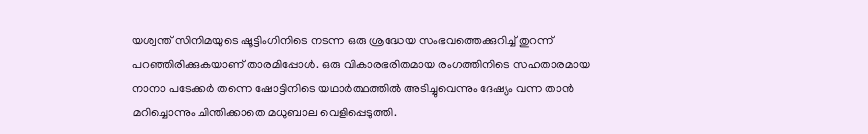യശ്വന്ത് സിനിമയുടെ ഷൂട്ടിംഗിനിടെ നടന്ന ഒരു ശ്രദ്ധേയ സംഭവത്തെക്കുറിച്ച് തുറന്ന് പറഞ്ഞിരിക്കുകയാണ് താരമിപ്പോൾ. ഒരു വികാരഭരിതമായ രംഗത്തിനിടെ സഹതാരമായ നാനാ പടേക്കർ തന്നെ ഷോട്ടിനിടെ യഥാർത്ഥത്തിൽ അടിച്ചുവെന്നും ദേഷ്യം വന്ന താൻ മറിച്ചൊന്നും ചിന്തിക്കാതെ മധുബാല വെളിപ്പെടുത്തി.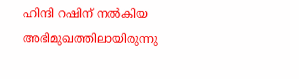ഹിന്ദി റഷിന് നൽകിയ അഭിമുഖത്തിലായിരുന്നു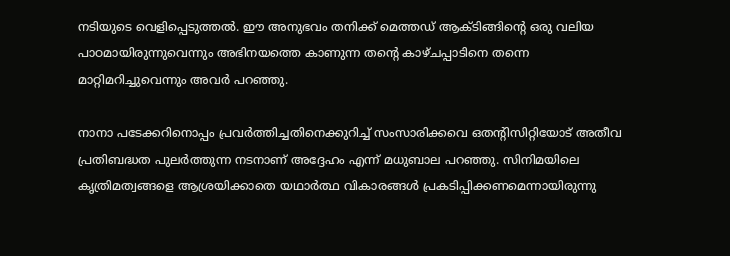നടിയുടെ വെളിപ്പെടുത്തൽ. ഈ അനുഭവം തനിക്ക് മെത്തഡ് ആക്ടിങ്ങിന്റെ ഒരു വലിയ പാഠമായിരുന്നുവെന്നും അഭിനയത്തെ കാണുന്ന തന്റെ കാഴ്ചപ്പാടിനെ തന്നെ മാറ്റിമറിച്ചുവെന്നും അവർ പറഞ്ഞു.

നാനാ പടേക്കറിനൊപ്പം പ്രവർത്തിച്ചതിനെക്കുറിച്ച് സംസാരിക്കവെ ഒതന്റിസിറ്റിയോട് അതീവ പ്രതിബദ്ധത പുലർത്തുന്ന നടനാണ് അദ്ദേഹം എന്ന് മധുബാല പറഞ്ഞു. സിനിമയിലെ കൃത്രിമത്വങ്ങളെ ആശ്രയിക്കാതെ യഥാർത്ഥ വികാരങ്ങൾ പ്രകടിപ്പിക്കണമെന്നായിരുന്നു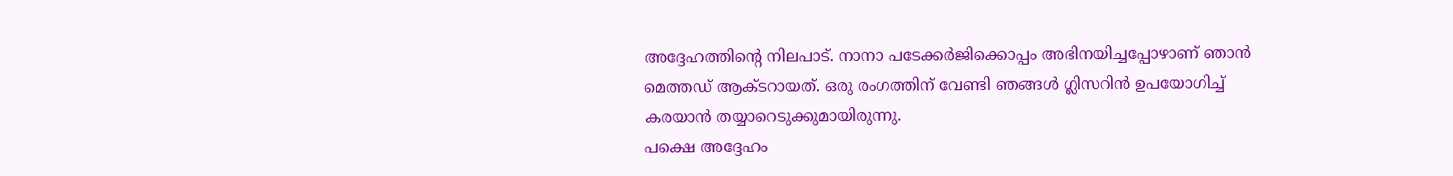അദ്ദേഹത്തിന്റെ നിലപാട്. നാനാ പടേക്കർജിക്കൊപ്പം അഭിനയിച്ചപ്പോഴാണ് ഞാൻ മെത്തഡ് ആക്ടറായത്. ഒരു രംഗത്തിന് വേണ്ടി ഞങ്ങൾ ഗ്ലിസറിൻ ഉപയോഗിച്ച് കരയാൻ തയ്യാറെടുക്കുമായിരുന്നു.
പക്ഷെ അദ്ദേഹം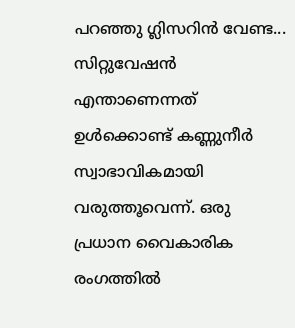പറഞ്ഞു ഗ്ലിസറിൻ വേണ്ട... സിറ്റുവേഷൻ എന്താണെന്നത് ഉൾക്കൊണ്ട് കണ്ണുനീർ സ്വാഭാവികമായി വരുത്തൂവെന്ന്. ഒരു പ്രധാന വൈകാരിക രംഗത്തിൽ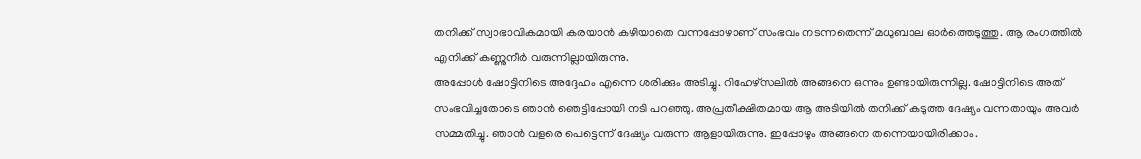തനിക്ക് സ്വാഭാവികമായി കരയാൻ കഴിയാതെ വന്നപ്പോഴാണ് സംഭവം നടന്നതെന്ന് മധുബാല ഓർത്തെടുത്തു. ആ രംഗത്തിൽ എനിക്ക് കണ്ണുനീർ വരുന്നില്ലായിരുന്നു.
അപ്പോൾ ഷോട്ടിനിടെ അദ്ദേഹം എന്നെ ശരിക്കും അടിച്ചു. റിഹേഴ്സലിൽ അങ്ങനെ ഒന്നും ഉണ്ടായിരുന്നില്ല. ഷോട്ടിനിടെ അത് സംഭവിച്ചതോടെ ഞാൻ ഞെട്ടിപ്പോയി നടി പറഞ്ഞു. അപ്രതീക്ഷിതമായ ആ അടിയിൽ തനിക്ക് കടുത്ത ദേഷ്യം വന്നതായും അവർ സമ്മതിച്ചു. ഞാൻ വളരെ പെട്ടെന്ന് ദേഷ്യം വരുന്ന ആളായിരുന്നു. ഇപ്പോഴും അങ്ങനെ തന്നെയായിരിക്കാം.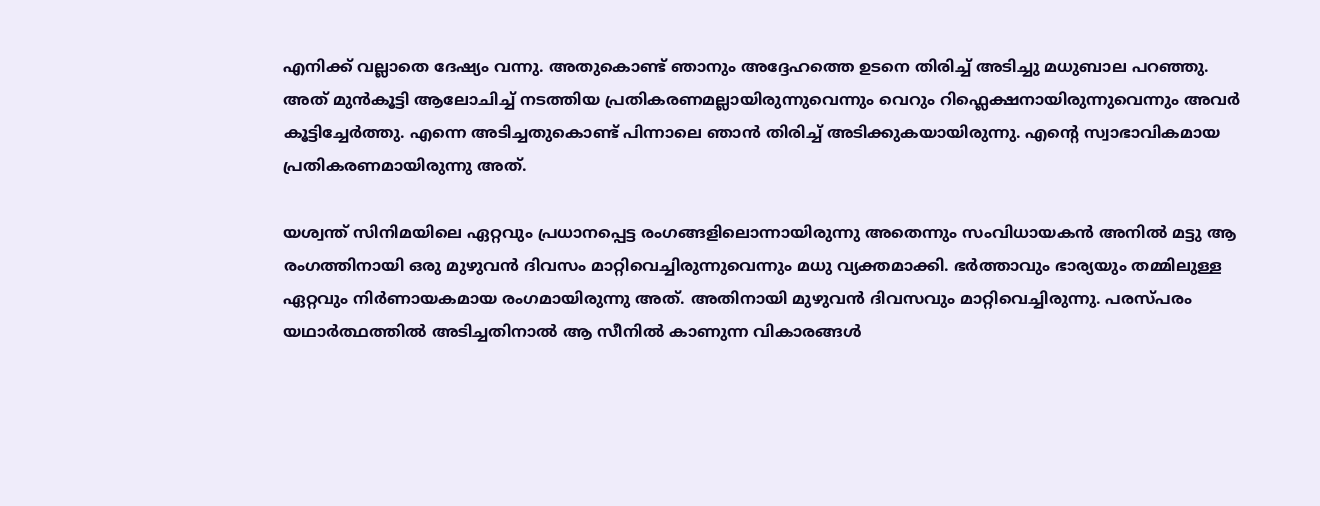എനിക്ക് വല്ലാതെ ദേഷ്യം വന്നു. അതുകൊണ്ട് ഞാനും അദ്ദേഹത്തെ ഉടനെ തിരിച്ച് അടിച്ചു മധുബാല പറഞ്ഞു. അത് മുൻകൂട്ടി ആലോചിച്ച് നടത്തിയ പ്രതികരണമല്ലായിരുന്നുവെന്നും വെറും റിഫ്ലെക്ഷനായിരുന്നുവെന്നും അവർ കൂട്ടിച്ചേർത്തു. എന്നെ അടിച്ചതുകൊണ്ട് പിന്നാലെ ഞാൻ തിരിച്ച് അടിക്കുകയായിരുന്നു. എന്റെ സ്വാഭാവികമായ പ്രതികരണമായിരുന്നു അത്.

യശ്വന്ത് സിനിമയിലെ ഏറ്റവും പ്രധാനപ്പെട്ട രംഗങ്ങളിലൊന്നായിരുന്നു അതെന്നും സംവിധായകൻ അനിൽ മട്ടു ആ രംഗത്തിനായി ഒരു മുഴുവൻ ദിവസം മാറ്റിവെച്ചിരുന്നുവെന്നും മധു വ്യക്തമാക്കി. ഭർത്താവും ഭാര്യയും തമ്മിലുള്ള ഏറ്റവും നിർണായകമായ രംഗമായിരുന്നു അത്. അതിനായി മുഴുവൻ ദിവസവും മാറ്റിവെച്ചിരുന്നു. പരസ്പരം യഥാർത്ഥത്തിൽ അടിച്ചതിനാൽ ആ സീനിൽ കാണുന്ന വികാരങ്ങൾ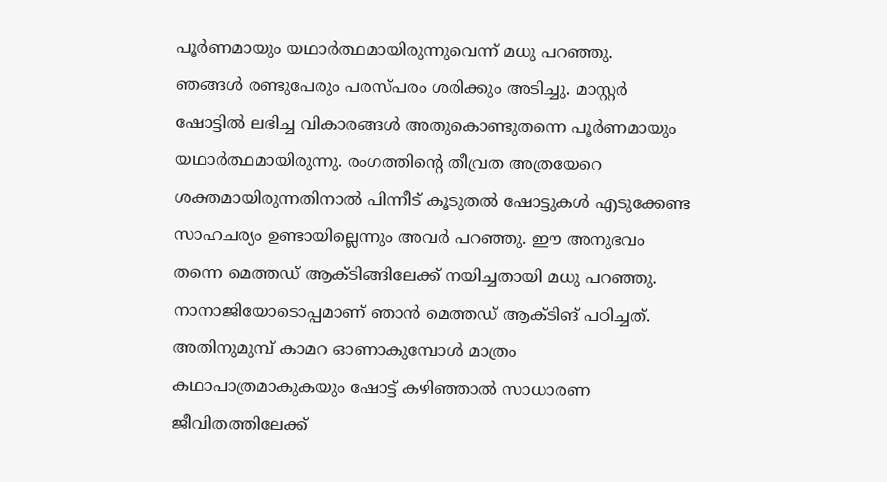പൂർണമായും യഥാർത്ഥമായിരുന്നുവെന്ന് മധു പറഞ്ഞു.
ഞങ്ങൾ രണ്ടുപേരും പരസ്പരം ശരിക്കും അടിച്ചു. മാസ്റ്റർ ഷോട്ടിൽ ലഭിച്ച വികാരങ്ങൾ അതുകൊണ്ടുതന്നെ പൂർണമായും യഥാർത്ഥമായിരുന്നു. രംഗത്തിന്റെ തീവ്രത അത്രയേറെ ശക്തമായിരുന്നതിനാൽ പിന്നീട് കൂടുതൽ ഷോട്ടുകൾ എടുക്കേണ്ട സാഹചര്യം ഉണ്ടായില്ലെന്നും അവർ പറഞ്ഞു. ഈ അനുഭവം തന്നെ മെത്തഡ് ആക്ടിങ്ങിലേക്ക് നയിച്ചതായി മധു പറഞ്ഞു.
നാനാജിയോടൊപ്പമാണ് ഞാൻ മെത്തഡ് ആക്ടിങ് പഠിച്ചത്. അതിനുമുമ്പ് കാമറ ഓണാകുമ്പോൾ മാത്രം കഥാപാത്രമാകുകയും ഷോട്ട് കഴിഞ്ഞാൽ സാധാരണ ജീവിതത്തിലേക്ക്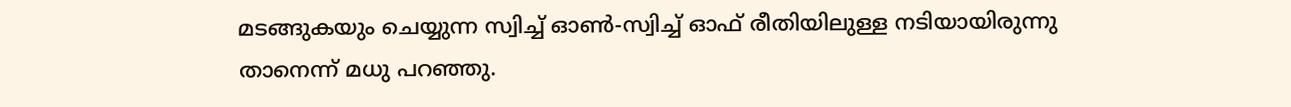മടങ്ങുകയും ചെയ്യുന്ന സ്വിച്ച് ഓൺ-സ്വിച്ച് ഓഫ് രീതിയിലുള്ള നടിയായിരുന്നു താനെന്ന് മധു പറഞ്ഞു.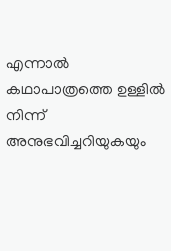എന്നാൽ കഥാപാത്രത്തെ ഉള്ളിൽ നിന്ന് അനുഭവിച്ചറിയുകയും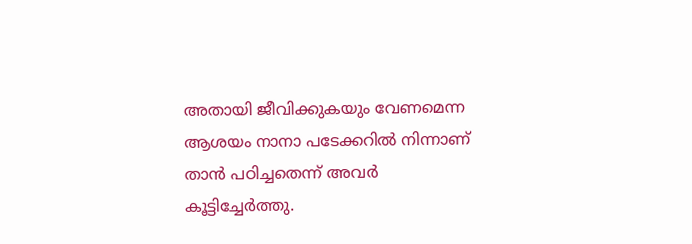അതായി ജീവിക്കുകയും വേണമെന്ന ആശയം നാനാ പടേക്കറിൽ നിന്നാണ് താൻ പഠിച്ചതെന്ന് അവർ കൂട്ടിച്ചേർത്തു.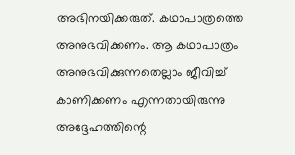അഭിനയിക്കരുത്. കഥാപാത്രത്തെ അനുഭവിക്കണം. ആ കഥാപാത്രം അനുഭവിക്കുന്നതെല്ലാം ജീവിച്ച് കാണിക്കണം എന്നതായിരുന്നു അദ്ദേഹത്തിന്റെ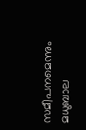സമീപനമെന്നും മധുബാല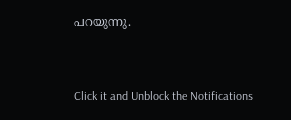പറയുന്നു.


Click it and Unblock the Notifications